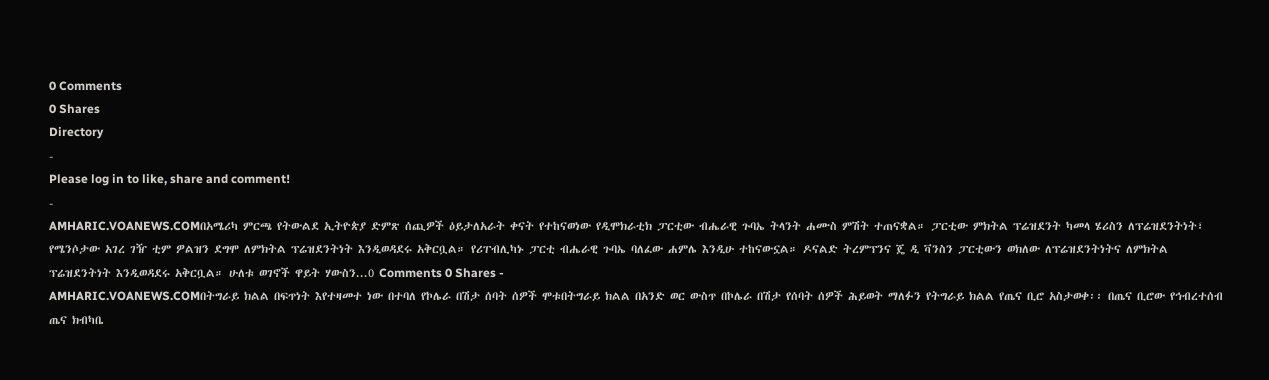0 Comments
0 Shares
Directory
-
Please log in to like, share and comment!
-
AMHARIC.VOANEWS.COMበአሜሪካ ምርጫ የትውልደ ኢትዮጵያ ድምጽ ሰጪዎች ዕይታለአራት ቀናት የተከናወነው የዲሞክራቲክ ፓርቲው ብሔራዊ ጉባኤ ትላንት ሐሙስ ምሽት ተጠናቋል። ፓርቲው ምክትል ፕሬዝደንት ካመላ ሄሪስን ለፕሬዝደንትነት፣ የሜንሶታው አገረ ገዥ ቲም ዎልዝን ደግሞ ለምክትል ፕሬዝደንትነት እንዲወዳደሩ አቅርቧል። የሪፐብሊካኑ ፓርቲ ብሔራዊ ጉባኤ ባለፈው ሐምሌ እንዲሁ ተከናውኗል። ዶናልድ ትረምፕንና ጄ ዲ ቫንስን ፓርቲውን ወክለው ለፕሬዝደንትነትና ለምክትል ፕሬዝደንትነት እንዲወዳደሩ አቅርቧል። ሁለቱ ወገኖች ዋይት ሃውስን...0 Comments 0 Shares -
AMHARIC.VOANEWS.COMበትግራይ ክልል በፍጥነት እየተዛመተ ነው በተባለ የኮሌራ በሽታ ሰባት ሰዎች ሞቱበትግራይ ክልል በአንድ ወር ውስጥ በኮሌራ በሽታ የሰባት ሰዎች ሕይወት ማለፉን የትግራይ ክልል የጤና ቢሮ አስታወቀ፡፡ በጤና ቢሮው የኅብረተሰብ ጤና ክብካቤ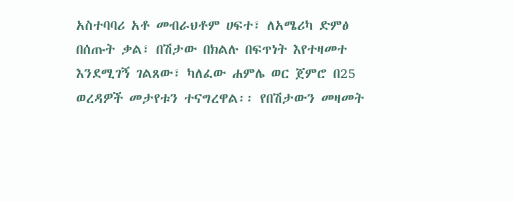አስተባባሪ አቶ መብራህቶም ሀፍተ፣ ለአሜሪካ ድምፅ በሰጡት ቃል፣ በሽታው በክልሉ በፍጥነት እየተዛመተ እንደሚገኝ ገልጸው፣ ካለፈው ሐምሌ ወር ጀምሮ በ25 ወረዳዎች መታየቱን ተናግረዋል፡፡ የበሽታውን መዛመት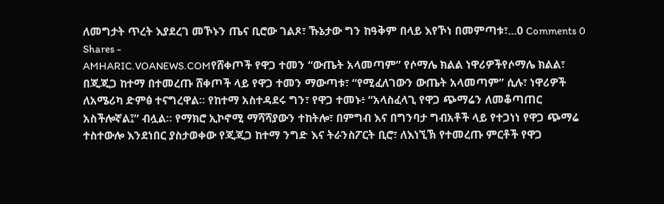ለመግታት ጥረት እያደረገ መኾኑን ጤና ቢሮው ገልጾ፣ ኹኔታው ግን ከዓቅም በላይ እየኾነ በመምጣቱ፣...0 Comments 0 Shares -
AMHARIC.VOANEWS.COMየሸቀጦች የዋጋ ተመን “ውጤት አላመጣም” የሶማሌ ክልል ነዋሪዎችየሶማሌ ክልል፣ በጂጂጋ ከተማ በተመረጡ ሸቀጦች ላይ የዋጋ ተመን ማውጣቱ፣ “የሚፈለገውን ውጤት አላመጣም” ሲሉ፣ ነዋሪዎች ለአሜሪካ ድምፅ ተናግረዋል። የከተማ አስተዳደሩ ግን፣ የዋጋ ተመኑ፥ “አላስፈላጊ የዋጋ ጭማሬን ለመቆጣጠር አስችሎኛል፤” ብሏል። የማክሮ ኢኮኖሚ ማሻሻያውን ተከትሎ፣ በምግብ እና በግንባታ ግብአቶች ላይ የተጋነነ የዋጋ ጭማሬ ተስተውሎ እንደነበር ያስታወቀው የጂጂጋ ከተማ ንግድ እና ትራንስፖርት ቢሮ፣ ለእነኚኽ የተመረጡ ምርቶች የዋጋ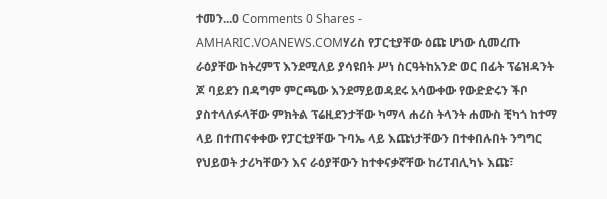ተመን...0 Comments 0 Shares -
AMHARIC.VOANEWS.COMሃሪስ የፓርቲያቸው ዕጩ ሆነው ሲመረጡ ራዕያቸው ከትረምፕ እንደሚለይ ያሳዩበት ሥነ ስርዓትከአንድ ወር በፊት ፕሬዝዳንት ጆ ባይደን በዳግም ምርጫው እንደማይወዳደሩ አሳውቀው የውድድሩን ችቦ ያስተላለፉላቸው ምክትል ፕሬዚደንታቸው ካማላ ሐሪስ ትላንት ሐሙስ ቺካጎ ከተማ ላይ በተጠናቀቀው የፓርቲያቸው ጉባኤ ላይ እጩነታቸውን በተቀበሉበት ንግግር የህይወት ታሪካቸውን እና ራዕያቸውን ከተቀናቃኛቸው ከሪፐብሊካኑ እጩ፣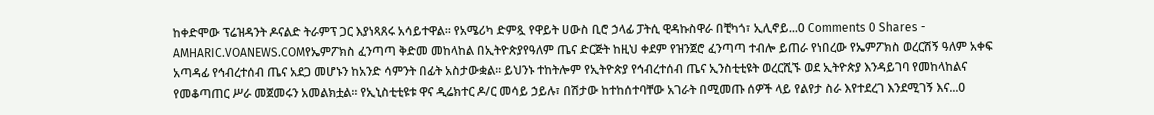ከቀድሞው ፕሬዝዳንት ዶናልድ ትራምፕ ጋር እያነጻጸሩ አሳይተዋል። የአሜሪካ ድምጿ የዋይት ሀውስ ቢሮ ኃላፊ ፓትሲ ዊዳኩስዋራ በቺካጎ፣ ኢሊኖይ...0 Comments 0 Shares -
AMHARIC.VOANEWS.COMየኤምፖክስ ፈንጣጣ ቅድመ መከላከል በኢትዮጵያየዓለም ጤና ድርጅት ከዚህ ቀደም የዝንጀሮ ፈንጣጣ ተብሎ ይጠራ የነበረው የኤምፖክስ ወረርሽኝ ዓለም አቀፍ አጣዳፊ የኅብረተሰብ ጤና አደጋ መሆኑን ከአንድ ሳምንት በፊት አስታውቋል፡፡ ይህንኑ ተከትሎም የኢትዮጵያ የኅብረተሰብ ጤና ኢንስቲቲዩት ወረርሺኙ ወደ ኢትዮጵያ እንዳይገባ የመከላከልና የመቆጣጠር ሥራ መጀመሩን አመልክቷል። የኢኒስቲቲዩቱ ዋና ዲሬክተር ዶ/ር መሳይ ኃይሉ፣ በሽታው ከተከሰተባቸው አገራት በሚመጡ ሰዎች ላይ የልየታ ስራ እየተደረገ እንደሚገኝ እና...0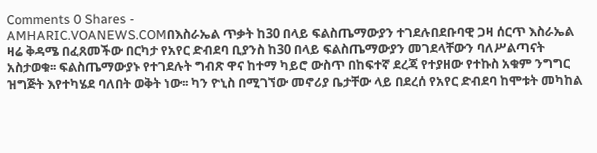Comments 0 Shares -
AMHARIC.VOANEWS.COMበእስራኤል ጥቃት ከ30 በላይ ፍልስጤማውያን ተገደሉበደቡባዊ ጋዛ ሰርጥ እስራኤል ዛሬ ቅዳሜ በፈጸመችው በርካታ የአየር ድብደባ ቢያንስ ከ30 በላይ ፍልስጤማውያን መገደላቸውን ባለሥልጣናት አስታወቁ፡፡ ፍልስጤማውያኑ የተገደሉት ግብጽ ዋና ከተማ ካይሮ ውስጥ በከፍተኛ ደረጃ የተያዘው የተኩስ አቁም ንግግር ዝግጅት እየተካሄደ ባለበት ወቅት ነው፡፡ ካን ዮኒስ በሚገኘው መኖሪያ ቤታቸው ላይ በደረሰ የአየር ድብደባ ከሞቱት መካከል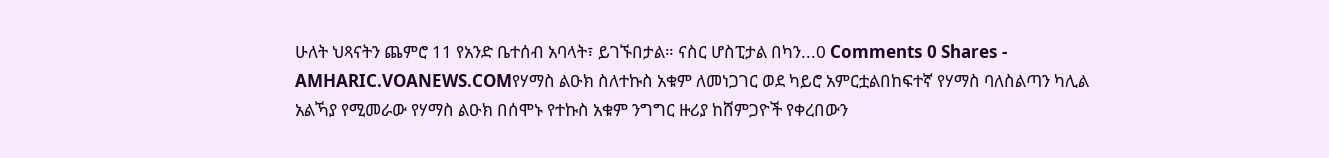ሁለት ህጻናትን ጨምሮ 11 የአንድ ቤተሰብ አባላት፣ ይገኙበታል። ናስር ሆስፒታል በካን...0 Comments 0 Shares -
AMHARIC.VOANEWS.COMየሃማስ ልዑክ ስለተኩስ አቁም ለመነጋገር ወደ ካይሮ አምርቷልበከፍተኛ የሃማስ ባለስልጣን ካሊል አልኻያ የሚመራው የሃማስ ልዑክ በሰሞኑ የተኩስ አቁም ንግግር ዙሪያ ከሸምጋዮች የቀረበውን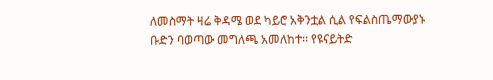ለመስማት ዛሬ ቅዳሜ ወደ ካይሮ አቅንቷል ሲል የፍልስጤማውያኑ ቡድን ባወጣው መግለጫ አመለከተ፡፡ የዩናይትድ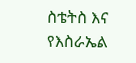ስቴትስ እና የእስራኤል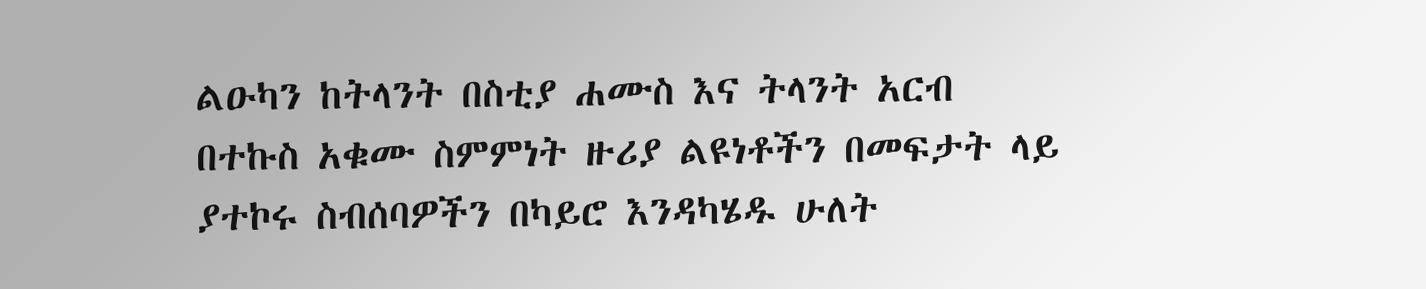ልዑካን ከትላንት በስቲያ ሐሙስ እና ትላንት አርብ በተኩስ አቁሙ ስምምነት ዙሪያ ልዩነቶችን በመፍታት ላይ ያተኮሩ ስብሰባዎችን በካይሮ እንዳካሄዱ ሁለት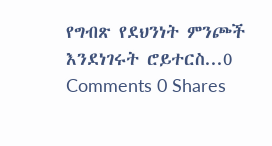የግብጽ የደህንነት ምንጮች እንደነገሩት ሮይተርስ...0 Comments 0 Shares